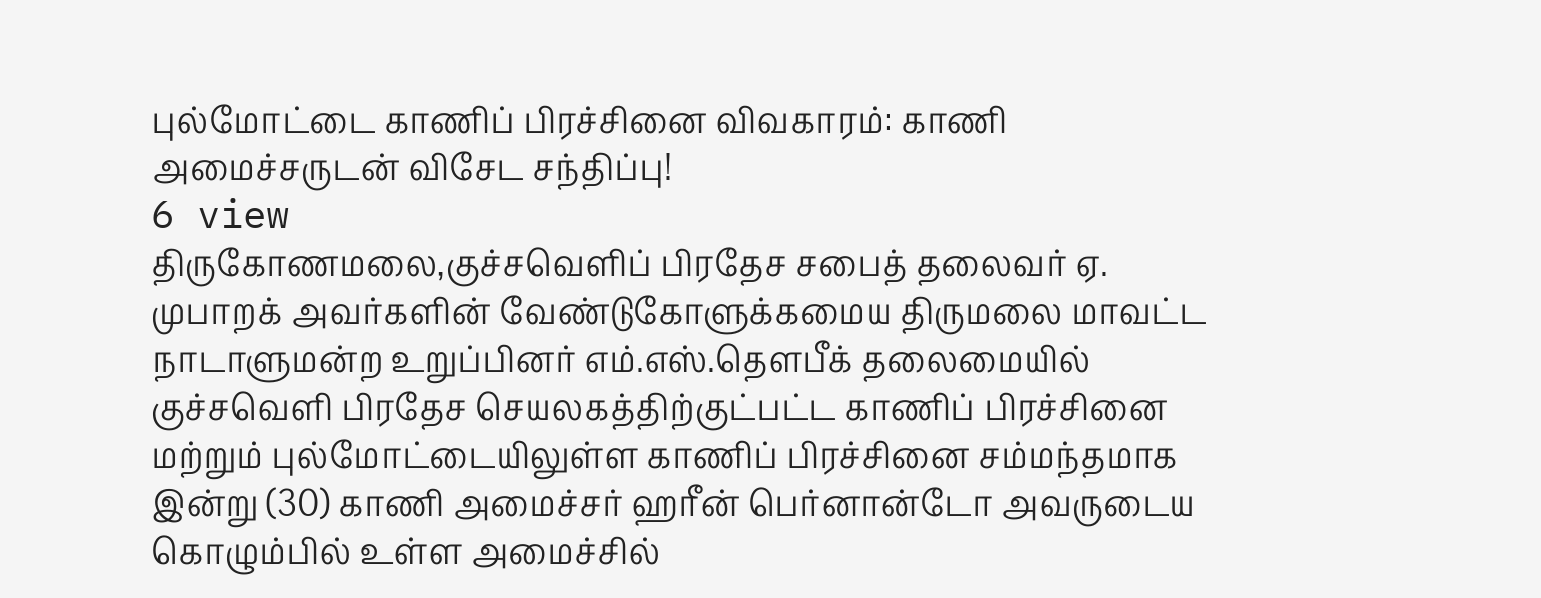புல்மோட்டை காணிப் பிரச்சினை விவகாரம்: காணி அமைச்சருடன் விசேட சந்திப்பு!
6 view
திருகோணமலை,குச்சவெளிப் பிரதேச சபைத் தலைவர் ஏ. முபாறக் அவர்களின் வேண்டுகோளுக்கமைய திருமலை மாவட்ட நாடாளுமன்ற உறுப்பினர் எம்.எஸ்.தௌபீக் தலைமையில் குச்சவெளி பிரதேச செயலகத்திற்குட்பட்ட காணிப் பிரச்சினை மற்றும் புல்மோட்டையிலுள்ள காணிப் பிரச்சினை சம்மந்தமாக இன்று (30) காணி அமைச்சர் ஹரீன் பெர்னான்டோ அவருடைய கொழும்பில் உள்ள அமைச்சில்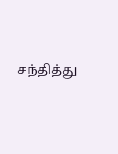சந்தித்து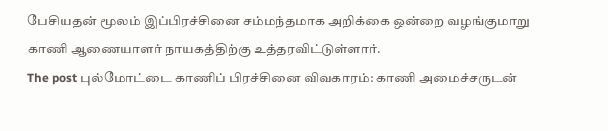பேசியதன் மூலம் இப்பிரச்சினை சம்மந்தமாக அறிக்கை ஒன்றை வழங்குமாறு காணி ஆணையாளர் நாயகத்திற்கு உத்தரவிட்டுள்ளார்.
The post புல்மோட்டை காணிப் பிரச்சினை விவகாரம்: காணி அமைச்சருடன்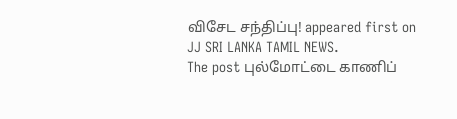விசேட சந்திப்பு! appeared first on JJ SRI LANKA TAMIL NEWS.
The post புல்மோட்டை காணிப்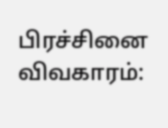பிரச்சினை விவகாரம்: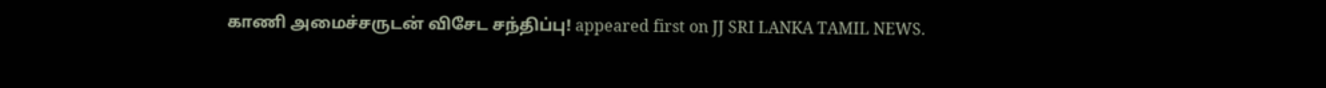காணி அமைச்சருடன் விசேட சந்திப்பு! appeared first on JJ SRI LANKA TAMIL NEWS.